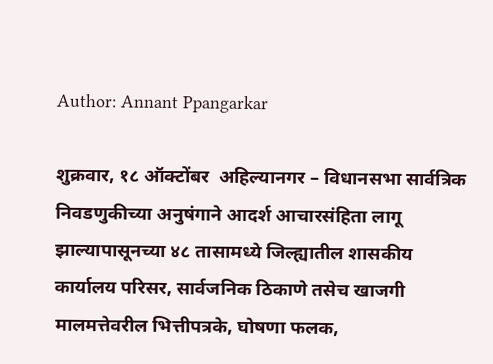Author: Annant Ppangarkar

शुक्रवार, १८ ऑक्टोंबर  अहिल्यानगर – विधानसभा सार्वत्रिक निवडणुकीच्या अनुषंगाने आदर्श आचारसंहिता लागू झाल्यापासूनच्या ४८ तासामध्ये जिल्ह्यातील शासकीय कार्यालय परिसर, सार्वजनिक ठिकाणे तसेच खाजगी मालमत्तेवरील भित्तीपत्रके, घोषणा फलक,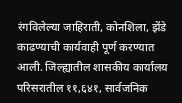रंगविलेल्या जाहिराती, कोनशिला, झेंडे काढण्याची कार्यवाही पूर्ण करण्यात आली. जिल्ह्यातील शासकीय कार्यालय परिसरातील ११,६४१, सार्वजनिक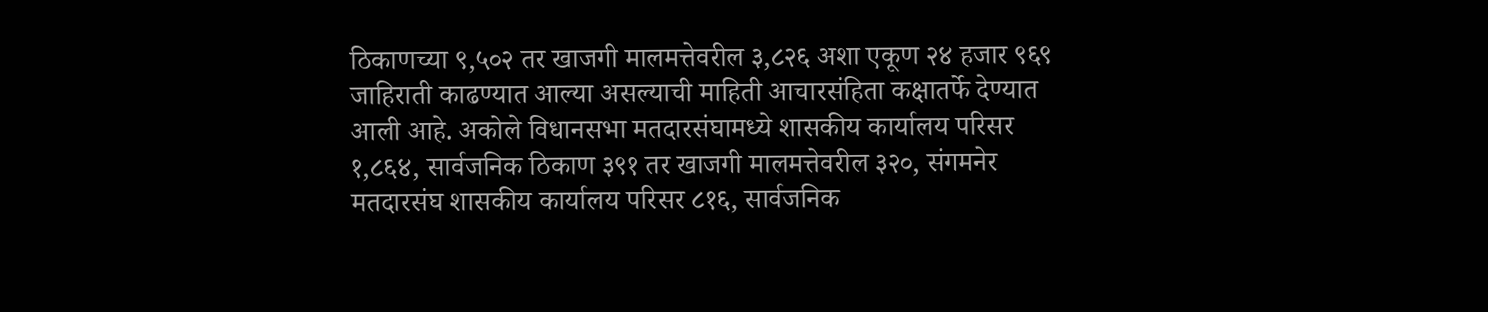ठिकाणच्या ९,५०२ तर खाजगी मालमत्तेवरील ३,८२६ अशा एकूण २४ हजार ९६९ जाहिराती काढण्यात आल्या असल्याची माहिती आचारसंहिता कक्षातर्फे देण्यात आली आहे. अकोले विधानसभा मतदारसंघामध्ये शासकीय कार्यालय परिसर १,८६४, सार्वजनिक ठिकाण ३९१ तर खाजगी मालमत्तेवरील ३२०, संगमनेर मतदारसंघ शासकीय कार्यालय परिसर ८१६, सार्वजनिक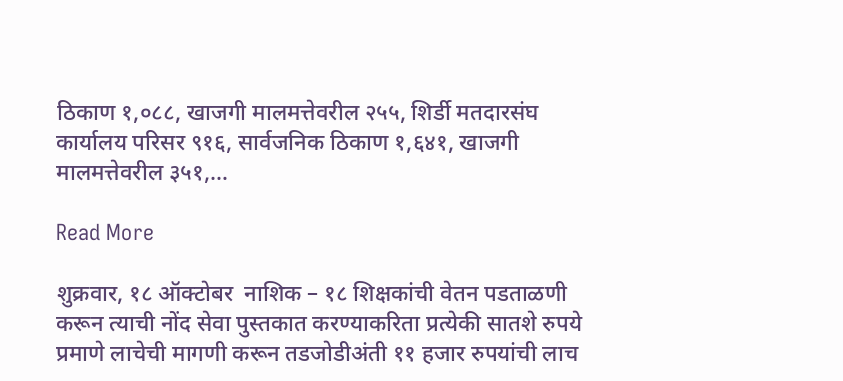ठिकाण १,०८८, खाजगी मालमत्तेवरील २५५, शिर्डी मतदारसंघ कार्यालय परिसर ९१६, सार्वजनिक ठिकाण १,६४१, खाजगी मालमत्तेवरील ३५१,…

Read More

शुक्रवार, १८ ऑक्टोबर  नाशिक – १८ शिक्षकांची वेतन पडताळणी करून त्याची नोंद सेवा पुस्तकात करण्याकरिता प्रत्येकी सातशे रुपये प्रमाणे लाचेची मागणी करून तडजोडीअंती ११ हजार रुपयांची लाच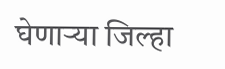घेणाऱ्या जिल्हा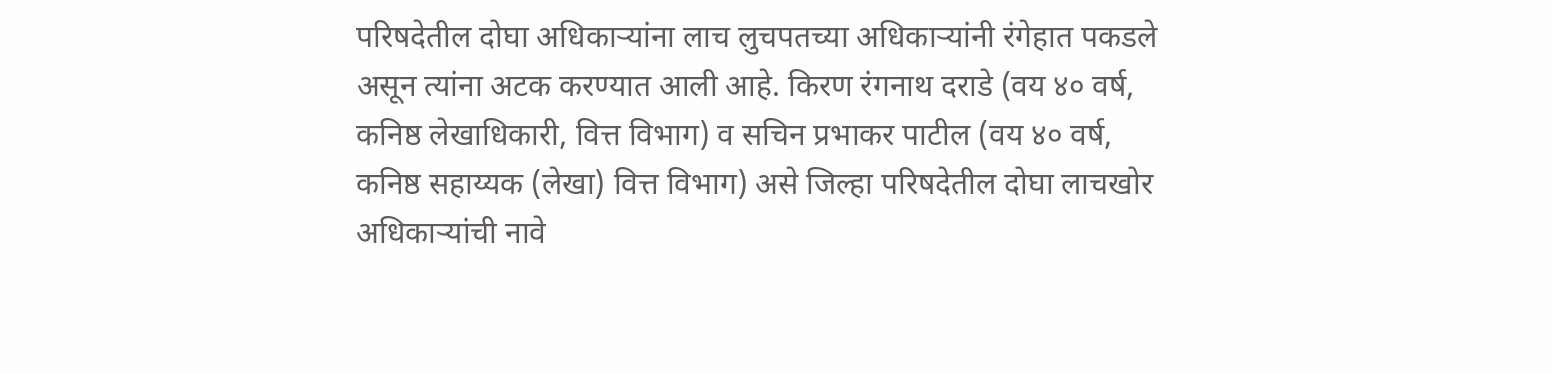परिषदेतील दोघा अधिकाऱ्यांना लाच लुचपतच्या अधिकाऱ्यांनी रंगेहात पकडले असून त्यांना अटक करण्यात आली आहे. किरण रंगनाथ दराडे (वय ४० वर्ष, कनिष्ठ लेखाधिकारी, वित्त विभाग) व सचिन प्रभाकर पाटील (वय ४० वर्ष, कनिष्ठ सहाय्यक (लेखा) वित्त विभाग) असे जिल्हा परिषदेतील दोघा लाचखोर अधिकाऱ्यांची नावे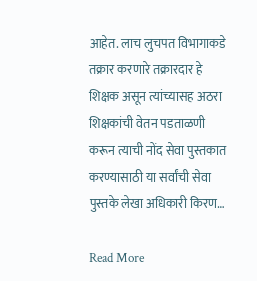आहेत. लाच लुचपत विभागाकडे तक्रार करणारे तक्रारदार हे शिक्षक असून त्यांच्यासह अठरा शिक्षकांची वेतन पडताळणी करून त्याची नोंद सेवा पुस्तकात करण्यासाठी या सर्वांची सेवा पुस्तके लेखा अधिकारी किरण…

Read More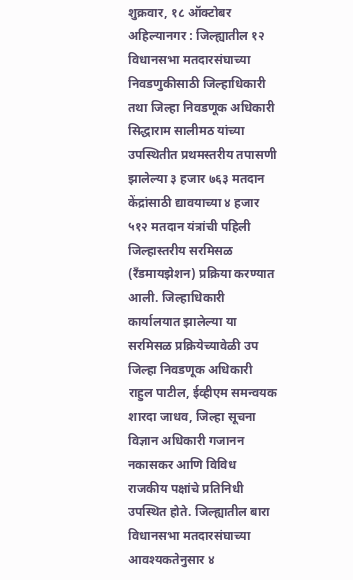शुक्रवार, १८ ऑक्टोबर  अहिल्यानगर : जिल्ह्यातील १२ विधानसभा मतदारसंघाच्या निवडणुकीसाठी जिल्हाधिकारी तथा जिल्हा निवडणूक अधिकारी सिद्धाराम सालीमठ यांच्या उपस्थितीत प्रथमस्तरीय तपासणी झालेल्या ३ हजार ७६३ मतदान केंद्रांसाठी द्यावयाच्या ४ हजार ५१२ मतदान यंत्रांची पहिली जिल्हास्तरीय सरमिसळ (रँडमायझेशन) प्रक्रिया करण्यात आली. जिल्हाधिकारी कार्यालयात झालेल्या या सरमिसळ प्रक्रियेच्यावेळी उप जिल्हा निवडणूक अधिकारी राहुल पाटील, ईव्हीएम समन्वयक शारदा जाधव, जिल्हा सूचना विज्ञान अधिकारी गजानन नकासकर आणि विविध राजकीय पक्षांचे प्रतिनिधी उपस्थित होते. जिल्ह्यातील बारा विधानसभा मतदारसंघाच्या आवश्यकतेनुसार ४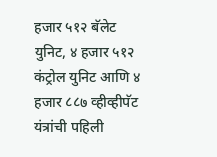हजार ५१२ बॅलेट युनिट, ४ हजार ५१२ कंट्रोल युनिट आणि ४ हजार ८८७ व्हीव्हीपॅट यंत्रांची पहिली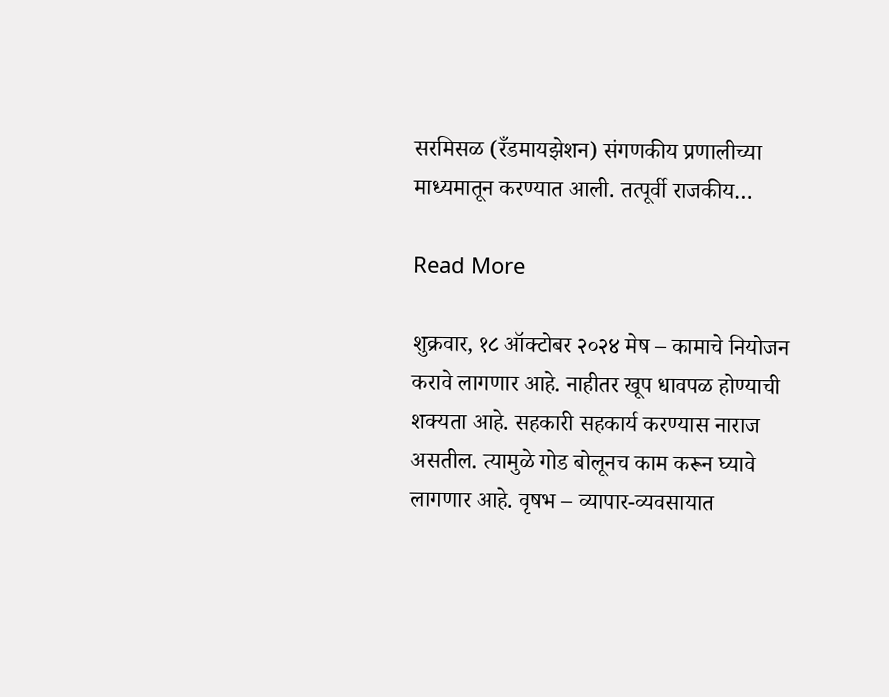सरमिसळ (रँडमायझेशन) संगणकीय प्रणालीच्या माध्यमातून करण्यात आली. तत्पूर्वी राजकीय…

Read More

शुक्रवार, १८ ऑक्टोबर २०२४ मेष – कामाचे नियोजन करावे लागणार आहे. नाहीतर खूप धावपळ होण्याची शक्यता आहे. सहकारी सहकार्य करण्यास नाराज असतील. त्यामुळे गोड बोलूनच काम करून घ्यावे लागणार आहे. वृषभ – व्यापार-व्यवसायात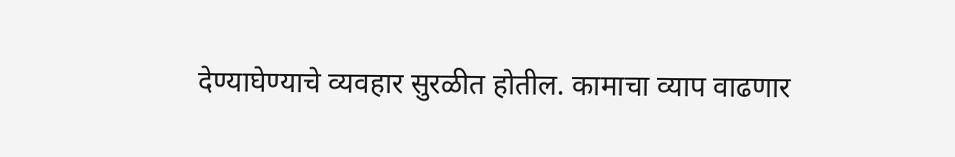देण्याघेण्याचे व्यवहार सुरळीत होतील. कामाचा व्याप वाढणार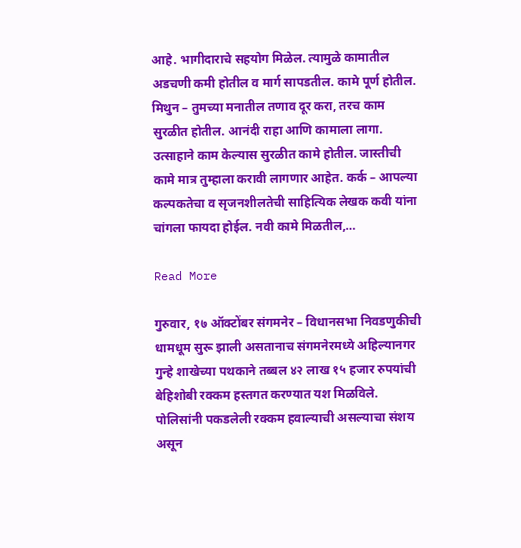आहे. भागीदाराचे सहयोग मिळेल. त्यामुळे कामातील अडचणी कमी होतील व मार्ग सापडतील. कामे पूर्ण होतील. मिथुन – तुमच्या मनातील तणाव दूर करा, तरच काम सुरळीत होतील. आनंदी राहा आणि कामाला लागा. उत्साहाने काम केल्यास सुरळीत कामे होतील. जास्तीची कामे मात्र तुम्हाला करावी लागणार आहेत. कर्क – आपल्या कल्पकतेचा व सृजनशीलतेची साहित्यिक लेखक कवी यांना चांगला फायदा होईल. नवी कामे मिळतील,…

Read More

गुरुवार, १७ ऑक्टोंबर संगमनेर – विधानसभा निवडणुकीची धामधूम सुरू झाली असतानाच संगमनेरमध्ये अहिल्यानगर गुन्हे शाखेच्या पथकाने तब्बल ४२ लाख १५ हजार रुपयांची बेहिशोबी रक्कम हस्तगत करण्यात यश मिळविले. पोलिसांनी पकडलेली रक्कम हवाल्याची असल्याचा संशय असून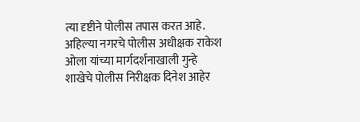त्या दृष्टीने पोलीस तपास करत आहे. अहिल्या नगरचे पोलीस अधीक्षक राकेश ओला यांच्या मार्गदर्शनाखाली गुन्हे शाखेचे पोलीस निरीक्षक दिनेश आहेर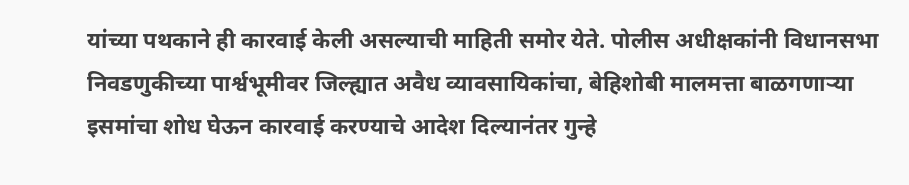यांच्या पथकाने ही कारवाई केली असल्याची माहिती समोर येते. पोलीस अधीक्षकांनी विधानसभा निवडणुकीच्या पार्श्वभूमीवर जिल्ह्यात अवैध व्यावसायिकांचा, बेहिशोबी मालमत्ता बाळगणाऱ्या इसमांचा शोध घेऊन कारवाई करण्याचे आदेश दिल्यानंतर गुन्हे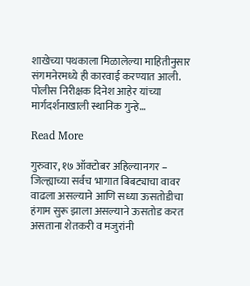शाखेच्या पथकाला मिळालेल्या माहितीनुसार संगमनेरमध्ये ही कारवाई करण्यात आली. पोलीस निरीक्षक दिनेश आहेर यांच्या मार्गदर्शनाखाली स्थानिक गुन्हे…

Read More

गुरुवार, १७ ऑक्टोबर अहिल्यानगर – जिल्ह्याच्या सर्वच भागात बिबट्याचा वावर वाढला असल्याने आणि सध्या ऊसतोडीचा हंगाम सुरू झाला असल्याने ऊसतोड करत असताना शेतकरी व मजुरांनी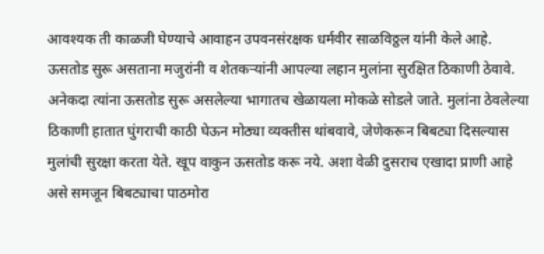आवश्यक ती काळजी घेण्याचे आवाहन उपवनसंरक्षक धर्मवीर साळविठ्ठल यांनी केले आहे. ऊसतोड सुरू असताना मजुरांनी व शेतकऱ्यांनी आपल्या लहान मुलांना सुरक्षित ठिकाणी ठेवावे. अनेकदा त्यांना ऊसतोड सुरू असलेल्या भागातच खेळायला मोकळे सोडले जाते. मुलांना ठेवलेल्या ठिकाणी हातात घुंगराची काठी घेऊन मोठ्या व्यक्तीस थांबवावे, जेणेकरून बिबट्या दिसल्यास मुलांची सुरक्षा करता येते. खूप वाकुन ऊसतोड करू नये. अशा वेळी दुसराच एखादा प्राणी आहे असे समजून बिबट्याचा पाठमोरा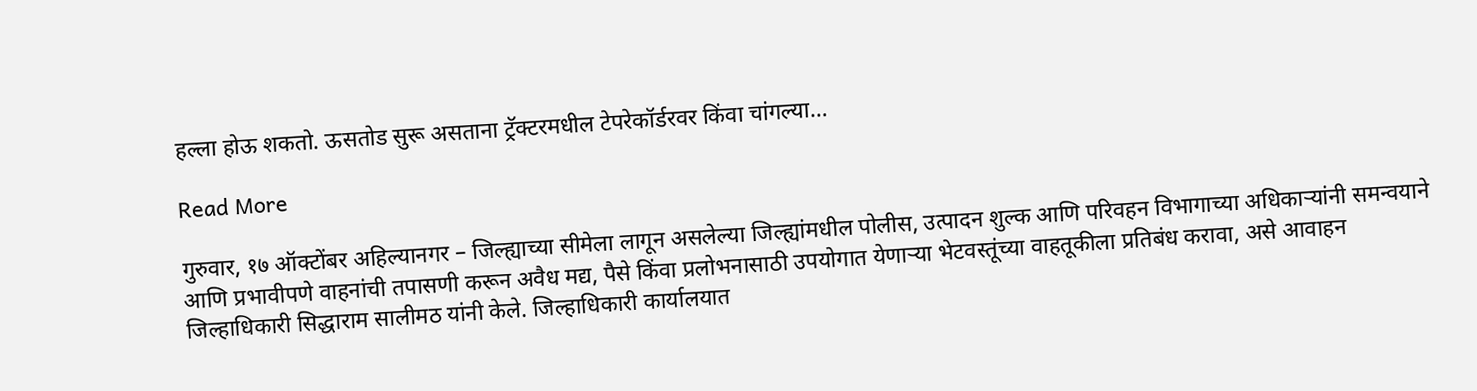हल्ला होऊ शकतो. ऊसतोड सुरू असताना ट्रॅक्टरमधील टेपरेकॉर्डरवर किंवा चांगल्या…

Read More

गुरुवार, १७ ऑक्टोंबर अहिल्यानगर – जिल्ह्याच्या सीमेला लागून असलेल्या जिल्ह्यांमधील पोलीस, उत्पादन शुल्क आणि परिवहन विभागाच्या अधिकाऱ्यांनी समन्वयाने आणि प्रभावीपणे वाहनांची तपासणी करून अवैध मद्य, पैसे किंवा प्रलोभनासाठी उपयोगात येणाऱ्या भेटवस्तूंच्या वाहतूकीला प्रतिबंध करावा, असे आवाहन जिल्हाधिकारी सिद्धाराम सालीमठ यांनी केले. जिल्हाधिकारी कार्यालयात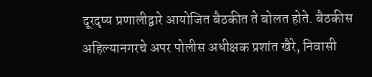दूरदृष्य प्रणालीद्वारे आयोजित बैठकीत ते बोलत होते. बैठकीस अहिल्यानगरचे अपर पोलीस अधीक्षक प्रशांत खैरे, निवासी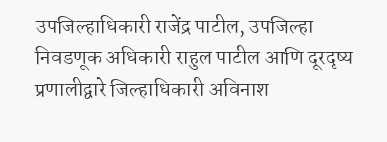उपजिल्हाधिकारी राजेंद्र पाटील, उपजिल्हा निवडणूक अधिकारी राहुल पाटील आणि दूरदृष्य प्रणालीद्वारे जिल्हाधिकारी अविनाश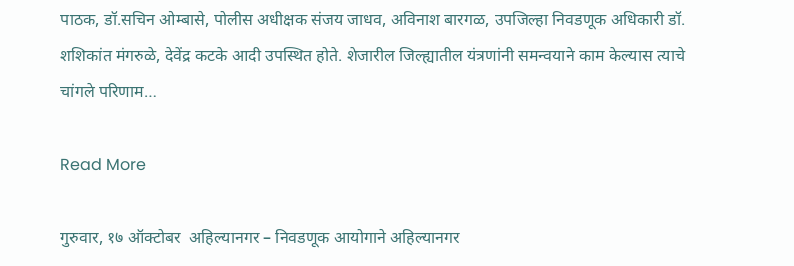पाठक, डॉ.सचिन ओम्बासे, पोलीस अधीक्षक संजय जाधव, अविनाश बारगळ, उपजिल्हा निवडणूक अधिकारी डॉ. शशिकांत मंगरुळे, देवेंद्र कटके आदी उपस्थित होते. शेजारील जिल्ह्यातील यंत्रणांनी समन्वयाने काम केल्यास त्याचे चांगले परिणाम…

Read More

गुरुवार, १७ ऑक्टोबर  अहिल्यानगर – निवडणूक आयोगाने अहिल्यानगर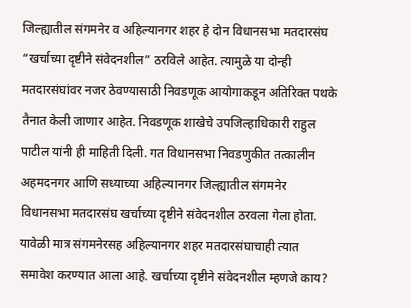जिल्ह्यातील संगमनेर व अहिल्यानगर शहर हे दोन विधानसभा मतदारसंघ “खर्चाच्या दृष्टीने संवेदनशील” ठरविले आहेत. त्यामुळे या दोन्ही मतदारसंघांवर नजर ठेवण्यासाठी निवडणूक आयोगाकडून अतिरिक्त पथके तैनात केली जाणार आहेत. निवडणूक शाखेचे उपजिल्हाधिकारी राहुल पाटील यांनी ही माहिती दिली. गत विधानसभा निवडणुकीत तत्कालीन अहमदनगर आणि सध्याच्या अहिल्यानगर जिल्ह्यातील संगमनेर विधानसभा मतदारसंघ खर्चाच्या दृष्टीने संवेदनशील ठरवला गेला होता. यावेळी मात्र संगमनेरसह अहिल्यानगर शहर मतदारसंघाचाही त्यात समावेश करण्यात आला आहे. खर्चाच्या दृष्टीने संवेदनशील म्हणजे काय?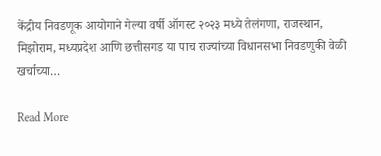केंद्रीय निवडणूक आयोगाने गेल्या वर्षी ऑगस्ट २०२३ मध्ये तेलंगणा, राजस्थान, मिझोराम, मध्यप्रदेश आणि छत्तीसगड या पाच राज्यांच्या विधानसभा निवडणुकी वेळी खर्चाच्या…

Read More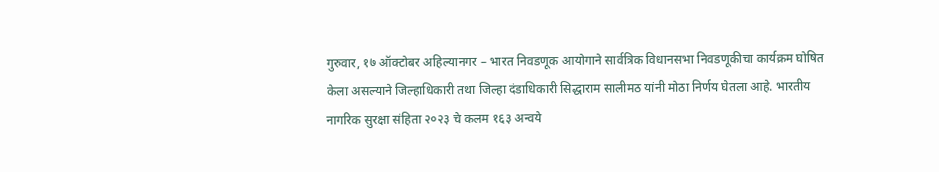गुरुवार, १७ ऑक्टोबर अहिल्यानगर – भारत निवडणूक आयोगाने सार्वत्रिक विधानसभा निवडणूकीचा कार्यक्रम घोषित केला असल्याने जिल्हाधिकारी तथा जिल्हा दंडाधिकारी सिद्धाराम सालीमठ यांनी मोठा निर्णय घेतला आहे. भारतीय नागरिक सुरक्षा संहिता २०२३ चे कलम १६३ अन्वये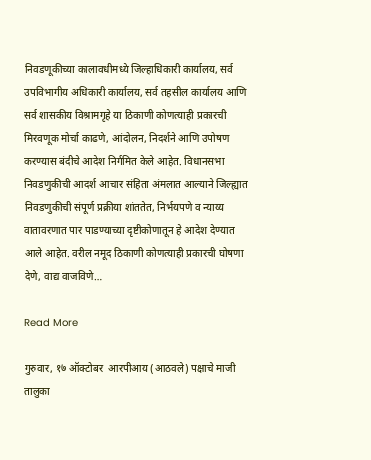निवडणूकीच्या कालावधीमध्ये जिल्हाधिकारी कार्यालय, सर्व उपविभागीय अधिकारी कार्यालय, सर्व तहसील कार्यालय आणि सर्व शासकीय विश्रामगृहे या ठिकाणी कोणत्याही प्रकारची मिरवणूक मोर्चा काढणे, आंदोलन, निदर्शने आणि उपोषण करण्यास बंदीचे आदेश निर्गमित केले आहेत. विधानसभा निवडणुकीची आदर्श आचार संहिता अंमलात आल्याने जिल्ह्यात निवडणुकीची संपूर्ण प्रक्रीया शांततेत, निर्भयपणे व न्याय्य वातावरणात पार पाडण्याच्या दृष्टीकोणातून हे आदेश देण्यात आले आहेत. वरील नमूद ठिकाणी कोणत्याही प्रकारची घोषणा देणे, वाद्य वाजविणे…

Read More

गुरुवार, १७ ऑक्टोबर  आरपीआय (आठवले) पक्षाचे माजी तालुका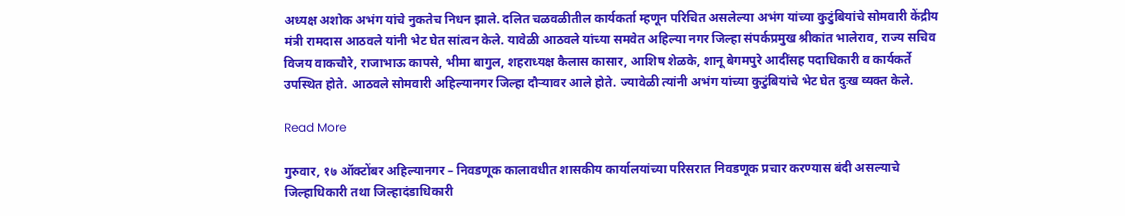अध्यक्ष अशोक अभंग यांचे नुकतेच निधन झाले. दलित चळवळीतील कार्यकर्ता म्हणून परिचित असलेल्या अभंग यांच्या कुटुंबियांचे सोमवारी केंद्रीय मंत्री रामदास आठवले यांनी भेट घेत सांत्वन केले. यावेळी आठवले यांच्या समवेत अहिल्या नगर जिल्हा संपर्कप्रमुख श्रीकांत भालेराव, राज्य सचिव विजय वाकचौरे, राजाभाऊ कापसे, भीमा बागुल, शहराध्यक्ष कैलास कासार, आशिष शेळके, शानू बेगमपुरे आदींसह पदाधिकारी व कार्यकर्ते उपस्थित होते. आठवले सोमवारी अहिल्यानगर जिल्हा दौऱ्यावर आले होते. ज्यावेळी त्यांनी अभंग यांच्या कुटुंबियांचे भेट घेत दुःख व्यक्त केले.

Read More

गुरुवार, १७ ऑक्टोंबर अहिल्यानगर – निवडणूक कालावधीत शासकीय कार्यालयांच्या परिसरात निवडणूक प्रचार करण्यास बंदी असल्याचे जिल्हाधिकारी तथा जिल्हादंडाधिकारी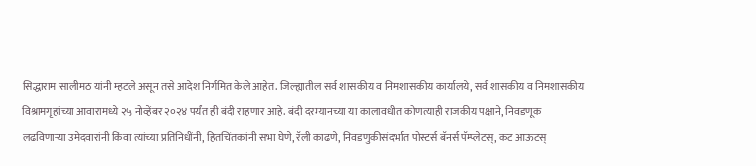सिद्धाराम सालीमठ यांनी म्हटले असून तसे आदेश निर्गमित केले आहेत. जिल्ह्यातील सर्व शासकीय व निमशासकीय कार्यालये, सर्व शासकीय व निमशासकीय विश्रामगृहांच्या आवारामध्ये २५ नोव्हेंबर २०२४ पर्यंत ही बंदी राहणार आहे. बंदी दरम्यानच्या या कालावधीत कोणत्याही राजकीय पक्षाने, निवडणूक लढविणाऱ्या उमेदवारांनी किंवा त्यांच्या प्रतिनिधींनी, हितचिंतकांनी सभा घेणे, रॅली काढणे, निवडणुकीसंदर्भात पोस्टर्स बॅनर्स पॅम्प्लेटस्, कट आऊटस्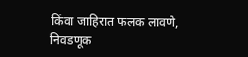किंवा जाहिरात फलक लावणे, निवडणूक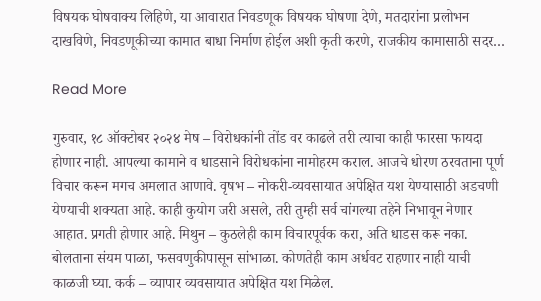विषयक घोषवाक्य लिहिणे, या आवारात निवडणूक विषयक घोषणा देणे, मतदारांना प्रलोभन दाखविणे, निवडणूकीच्या कामात बाधा निर्माण होईल अशी कृती करणे, राजकीय कामासाठी सदर…

Read More

गुरुवार, १८ ऑक्टोबर २०२४ मेष – विरोधकांनी तोंड वर काढले तरी त्याचा काही फारसा फायदा होणार नाही. आपल्या कामाने व धाडसाने विरोधकांना नामोहरम कराल. आजचे धोरण ठरवताना पूर्ण विचार करून मगच अमलात आणावे. वृषभ – नोकरी-व्यवसायात अपेक्षित यश येण्यासाठी अडचणी येण्याची शक्यता आहे. काही कुयोग जरी असले, तरी तुम्ही सर्व चांगल्या तहेने निभावून नेणार आहात. प्रगती होणार आहे. मिथुन – कुठलेही काम विचारपूर्वक करा, अति धाडस करू नका. बोलताना संयम पाळा, फसवणुकीपासून सांभाळा. कोणतेही काम अर्धवट राहणार नाही याची काळजी घ्या. कर्क – व्यापार व्यवसायात अपेक्षित यश मिळेल.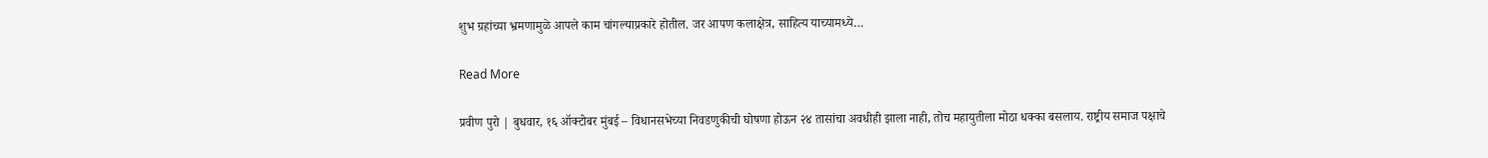शुभ ग्रहांच्या भ्रमणामुळे आपले काम चांगल्याप्रकारे होतील. जर आपण कलाक्षेत्र, साहित्य याच्यामध्ये…

Read More

प्रवीण पुरो | बुधवार, १६ ऑक्टोबर मुंबई – विधानसभेच्या निवडणुकीची घोषणा होऊन २४ तासांचा अवधीही झाला नाही, तोच महायुतीला मोठा धक्का बसलाय. राष्ट्रीय समाज पक्षाचे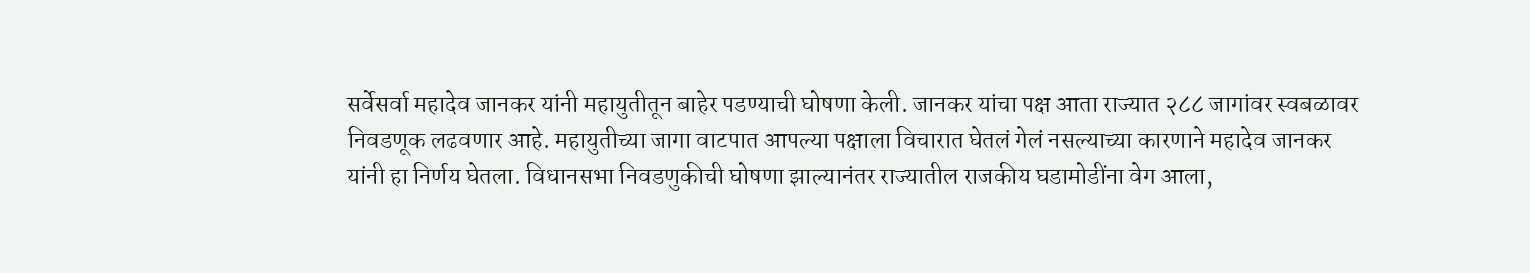सर्वेसर्वा महादेव जानकर यांनी महायुतीतून बाहेर पडण्याची घोषणा केली. जानकर यांचा पक्ष आता राज्यात २८८ जागांवर स्वबळावर निवडणूक लढवणार आहे. महायुतीच्या जागा वाटपात आपल्या पक्षाला विचारात घेतलं गेलं नसल्याच्या कारणाने महादेव जानकर यांनी हा निर्णय घेतला. विधानसभा निवडणुकीची घोषणा झाल्यानंतर राज्यातील राजकीय घडामोडींना वेग आला,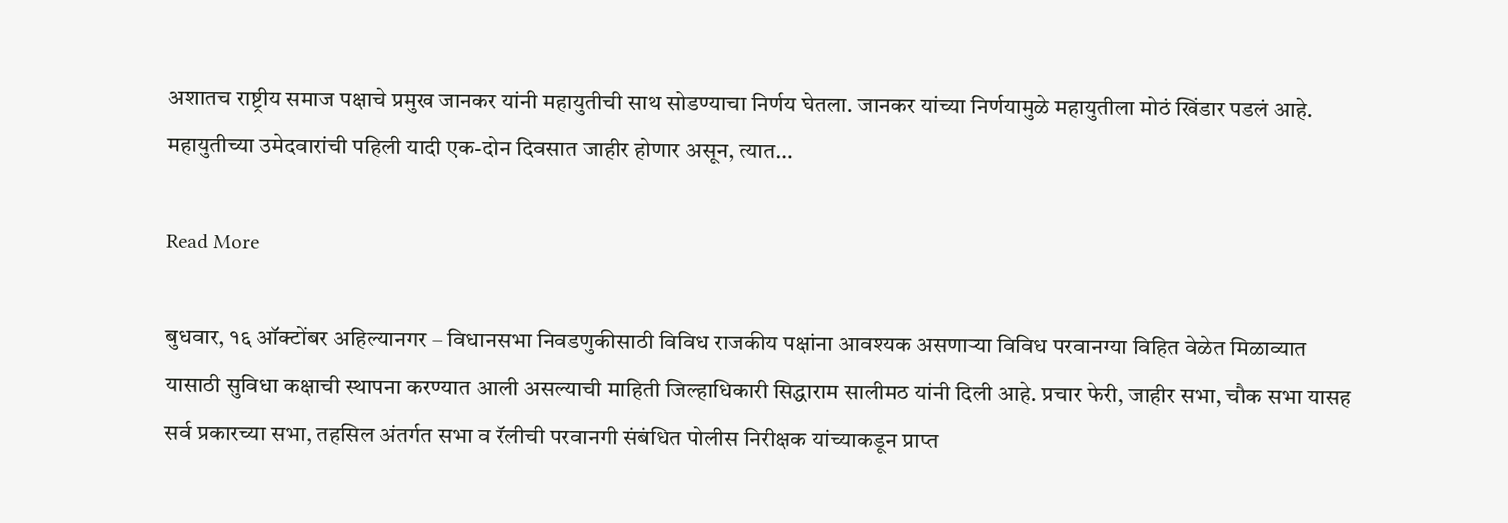अशातच राष्ट्रीय समाज पक्षाचे प्रमुख जानकर यांनी महायुतीची साथ सोडण्याचा निर्णय घेतला. जानकर यांच्या निर्णयामुळे महायुतीला मोठं खिंडार पडलं आहे. महायुतीच्या उमेदवारांची पहिली यादी एक-दोन दिवसात जाहीर होणार असून, त्यात…

Read More

बुधवार, १६ ऑक्टोंबर अहिल्यानगर – विधानसभा निवडणुकीसाठी विविध राजकीय पक्षांना आवश्यक असणाऱ्या विविध परवानग्या विहित वेळेत मिळाव्यात यासाठी सुविधा कक्षाची स्थापना करण्यात आली असल्याची माहिती जिल्हाधिकारी सिद्धाराम सालीमठ यांनी दिली आहे. प्रचार फेरी, जाहीर सभा, चौक सभा यासह सर्व प्रकारच्या सभा, तहसिल अंतर्गत सभा व रॅलीची परवानगी संबंधित पोलीस निरीक्षक यांच्याकडून प्राप्त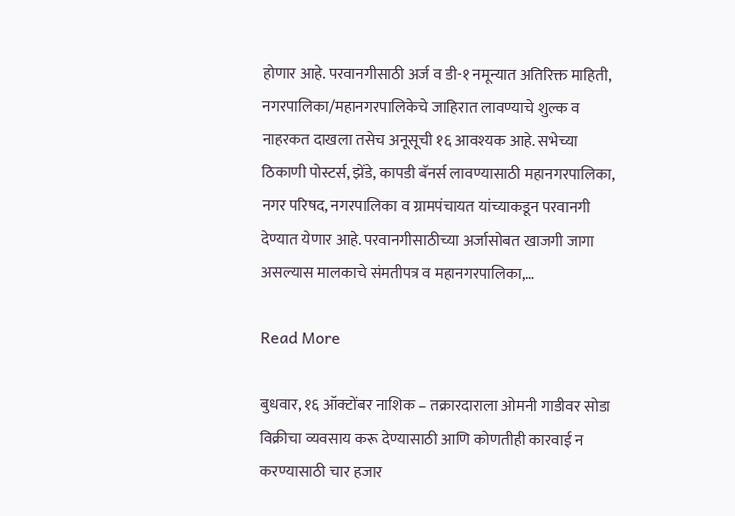होणार आहे. परवानगीसाठी अर्ज व डी-१ नमून्यात अतिरिक्त माहिती, नगरपालिका/महानगरपालिकेचे जाहिरात लावण्याचे शुल्क व नाहरकत दाखला तसेच अनूसूची १६ आवश्यक आहे. सभेच्या ठिकाणी पोस्टर्स, झेंडे, कापडी बॅनर्स लावण्यासाठी महानगरपालिका, नगर परिषद, नगरपालिका व ग्रामपंचायत यांच्याकडून परवानगी देण्यात येणार आहे. परवानगीसाठीच्या अर्जासोबत खाजगी जागा असल्यास मालकाचे संमतीपत्र व महानगरपालिका,…

Read More

बुधवार, १६ ऑक्टोंबर नाशिक – तक्रारदाराला ओमनी गाडीवर सोडा विक्रीचा व्यवसाय करू देण्यासाठी आणि कोणतीही कारवाई न करण्यासाठी चार हजार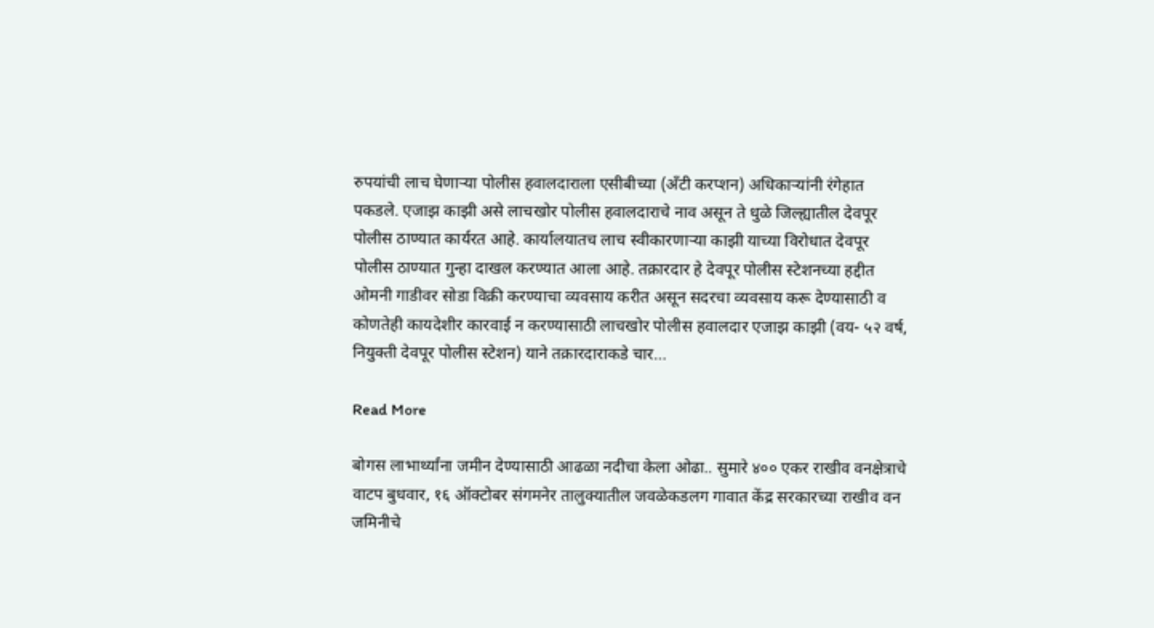रुपयांची लाच घेणाऱ्या पोलीस हवालदाराला एसीबीच्या (अँटी करप्शन) अधिकाऱ्यांनी रंगेहात पकडले. एजाझ काझी असे लाचखोर पोलीस हवालदाराचे नाव असून ते धुळे जिल्ह्यातील देवपूर पोलीस ठाण्यात कार्यरत आहे. कार्यालयातच लाच स्वीकारणाऱ्या काझी याच्या विरोधात देवपूर पोलीस ठाण्यात गुन्हा दाखल करण्यात आला आहे. तक्रारदार हे देवपूर पोलीस स्टेशनच्या हद्दीत ओमनी गाडीवर सोडा विक्री करण्याचा व्यवसाय करीत असून सदरचा व्यवसाय करू देण्यासाठी व कोणतेही कायदेशीर कारवाई न करण्यासाठी लाचखोर पोलीस हवालदार एजाझ काझी (वय- ५२ वर्ष, नियुक्ती देवपूर पोलीस स्टेशन) याने तक्रारदाराकडे चार…

Read More

बोगस लाभार्थ्यांना जमीन देण्यासाठी आढळा नदीचा केला ओढा.. सुमारे ४०० एकर राखीव वनक्षेत्राचे वाटप बुधवार, १६ ऑक्टोबर संगमनेर तालुक्यातील जवळेकडलग गावात केंद्र सरकारच्या राखीव वन जमिनीचे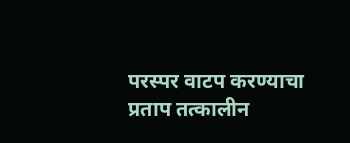परस्पर वाटप करण्याचा प्रताप तत्कालीन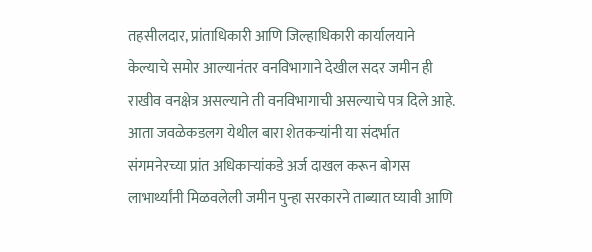तहसीलदार, प्रांताधिकारी आणि जिल्हाधिकारी कार्यालयाने केल्याचे समोर आल्यानंतर वनविभागाने देखील सदर जमीन ही राखीव वनक्षेत्र असल्याने ती वनविभागाची असल्याचे पत्र दिले आहे. आता जवळेकडलग येथील बारा शेतकऱ्यांनी या संदर्भात संगमनेरच्या प्रांत अधिकाऱ्यांकडे अर्ज दाखल करून बोगस लाभार्थ्यांनी मिळवलेली जमीन पुन्हा सरकारने ताब्यात घ्यावी आणि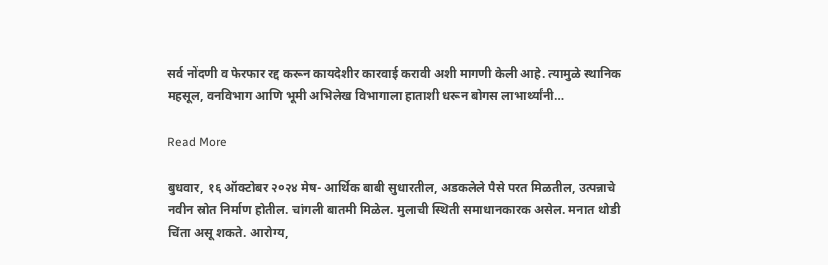सर्व नोंदणी व फेरफार रद्द करून कायदेशीर कारवाई करावी अशी मागणी केली आहे. त्यामुळे स्थानिक महसूल, वनविभाग आणि भूमी अभिलेख विभागाला हाताशी धरून बोगस लाभार्थ्यांनी…

Read More

बुधवार, १६ ऑक्टोबर २०२४ मेष- आर्थिक बाबी सुधारतील, अडकलेले पैसे परत मिळतील, उत्पन्नाचे नवीन स्रोत निर्माण होतील. चांगली बातमी मिळेल. मुलाची स्थिती समाधानकारक असेल. मनात थोडी चिंता असू शकते. आरोग्य,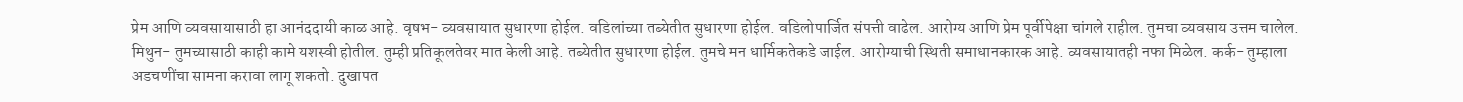प्रेम आणि व्यवसायासाठी हा आनंददायी काळ आहे. वृषभ- व्यवसायात सुधारणा होईल. वडिलांच्या तब्येतीत सुधारणा होईल. वडिलोपार्जित संपत्ती वाढेल. आरोग्य आणि प्रेम पूर्वीपेक्षा चांगले राहील. तुमचा व्यवसाय उत्तम चालेल. मिथुन- तुमच्यासाठी काही कामे यशस्वी होतील. तुम्ही प्रतिकूलतेवर मात केली आहे. तब्येतीत सुधारणा होईल. तुमचे मन धार्मिकतेकडे जाईल. आरोग्याची स्थिती समाधानकारक आहे. व्यवसायातही नफा मिळेल. कर्क- तुम्हाला अडचणींचा सामना करावा लागू शकतो. दुखापत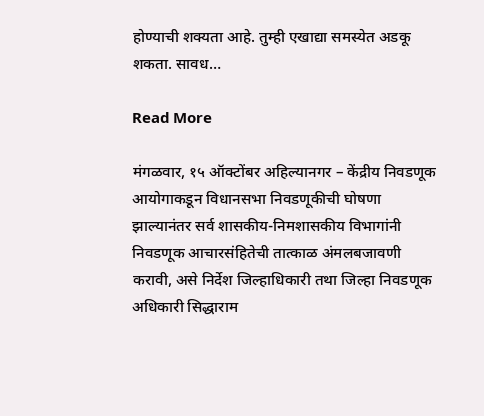होण्याची शक्यता आहे. तुम्ही एखाद्या समस्येत अडकू शकता. सावध…

Read More

मंगळवार, १५ ऑक्टोंबर अहिल्यानगर – केंद्रीय निवडणूक आयोगाकडून विधानसभा निवडणूकीची घोषणा झाल्यानंतर सर्व शासकीय-निमशासकीय विभागांनी निवडणूक आचारसंहितेची तात्काळ अंमलबजावणी करावी, असे निर्देश जिल्हाधिकारी तथा जिल्हा निवडणूक अधिकारी सिद्धाराम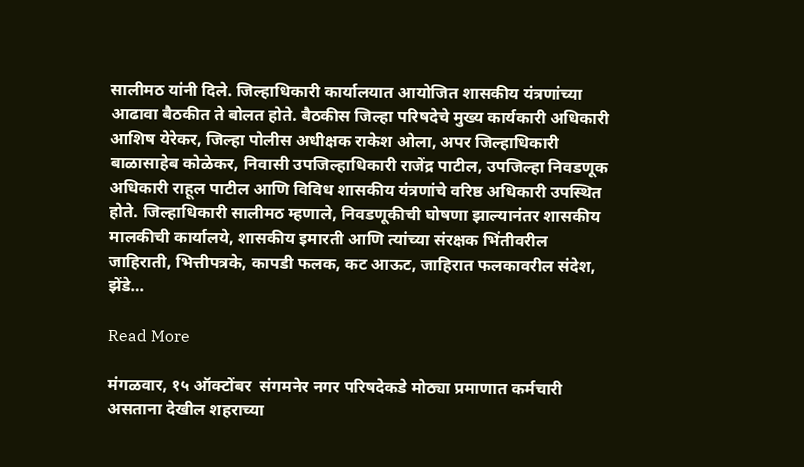सालीमठ यांनी दिले. जिल्हाधिकारी कार्यालयात आयोजित शासकीय यंत्रणांच्या आढावा बैठकीत ते बोलत होते. बैठकीस जिल्हा परिषदेचे मुख्य कार्यकारी अधिकारी आशिष येरेकर, जिल्हा पोलीस अधीक्षक राकेश ओला, अपर जिल्हाधिकारी बाळासाहेब कोळेकर, निवासी उपजिल्हाधिकारी राजेंद्र पाटील, उपजिल्हा निवडणूक अधिकारी राहूल पाटील आणि विविध शासकीय यंत्रणांचे वरिष्ठ अधिकारी उपस्थित होते. जिल्हाधिकारी सालीमठ म्हणाले, निवडणूकीची घोषणा झाल्यानंतर शासकीय मालकीची कार्यालये, शासकीय इमारती आणि त्यांच्या संरक्षक भिंतीवरील जाहिराती, भित्तीपत्रके, कापडी फलक, कट आऊट, जाहिरात फलकावरील संदेश, झेंडे…

Read More

मंगळवार, १५ ऑक्टोंबर  संगमनेर नगर परिषदेकडे मोठ्या प्रमाणात कर्मचारी असताना देखील शहराच्या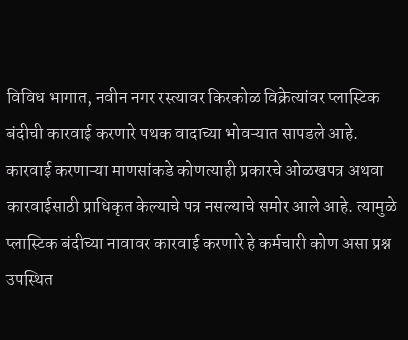विविध भागात, नवीन नगर रस्त्यावर किरकोळ विक्रेत्यांवर प्लास्टिक बंदीची कारवाई करणारे पथक वादाच्या भोवऱ्यात सापडले आहे. कारवाई करणाऱ्या माणसांकडे कोणत्याही प्रकारचे ओळखपत्र अथवा कारवाईसाठी प्राधिकृत केल्याचे पत्र नसल्याचे समोर आले आहे. त्यामुळे प्लास्टिक बंदीच्या नावावर कारवाई करणारे हे कर्मचारी कोण असा प्रश्न उपस्थित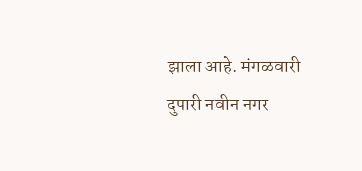झाला आहे. मंगळवारी दुपारी नवीन नगर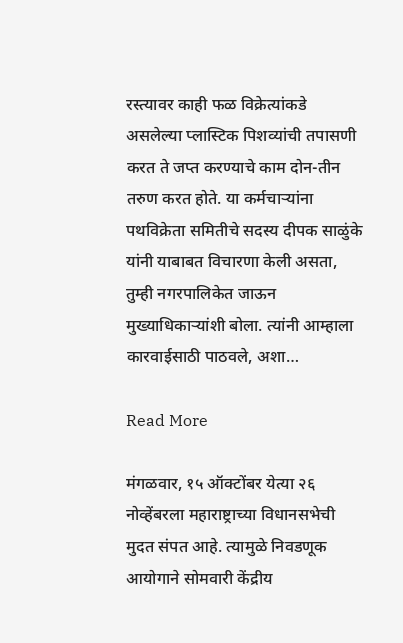रस्त्यावर काही फळ विक्रेत्यांकडे असलेल्या प्लास्टिक पिशव्यांची तपासणी करत ते जप्त करण्याचे काम दोन-तीन तरुण करत होते. या कर्मचाऱ्यांना पथविक्रेता समितीचे सदस्य दीपक साळुंके यांनी याबाबत विचारणा केली असता, तुम्ही नगरपालिकेत जाऊन मुख्याधिकाऱ्यांशी बोला. त्यांनी आम्हाला कारवाईसाठी पाठवले, अशा…

Read More

मंगळवार, १५ ऑक्टोंबर येत्या २६ नोव्हेंबरला महाराष्ट्राच्या विधानसभेची मुदत संपत आहे. त्यामुळे निवडणूक आयोगाने सोमवारी केंद्रीय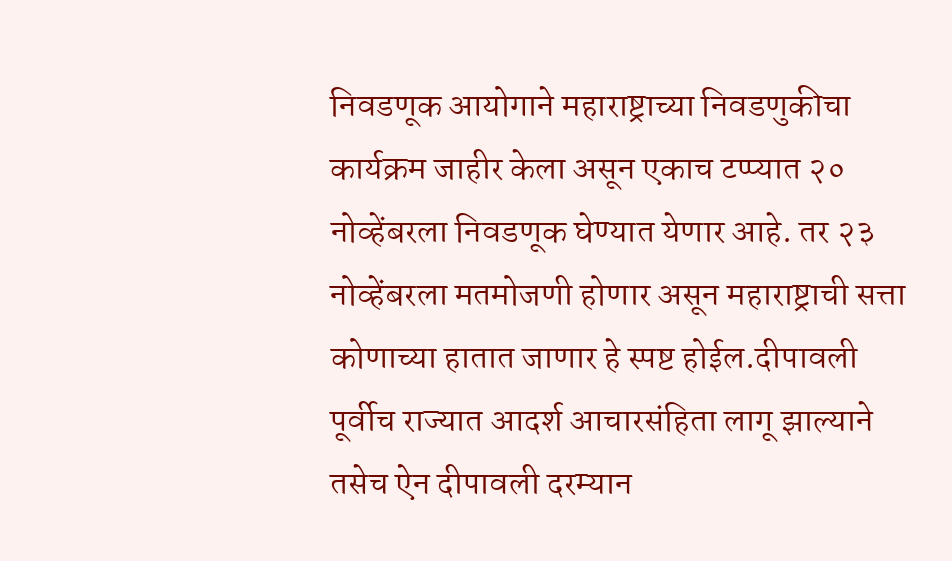निवडणूक आयोगाने महाराष्ट्राच्या निवडणुकीचा कार्यक्रम जाहीर केला असून एकाच टप्प्यात २० नोव्हेंबरला निवडणूक घेण्यात येणार आहे. तर २३ नोव्हेंबरला मतमोजणी होणार असून महाराष्ट्राची सत्ता कोणाच्या हातात जाणार हे स्पष्ट होईल.दीपावली पूर्वीच राज्यात आदर्श आचारसंहिता लागू झाल्याने तसेच ऐन दीपावली दरम्यान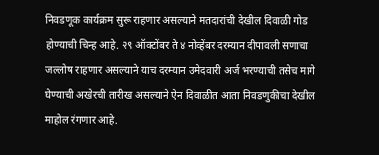निवडणूक कार्यक्रम सुरू राहणार असल्याने मतदारांची देखील दिवाळी गोड होण्याची चिन्ह आहे. २९ ऑक्टोंबर ते ४ नोव्हेंबर दरम्यान दीपावली सणाचा जल्लोष राहणार असल्याने याच दरम्यान उमेदवारी अर्ज भरण्याची तसेच मागे घेण्याची अखेरची तारीख असल्याने ऐन दिवाळीत आता निवडणुकीचा देखील माहोल रंगणार आहे.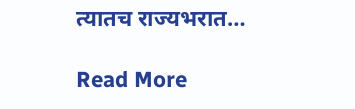त्यातच राज्यभरात…

Read More